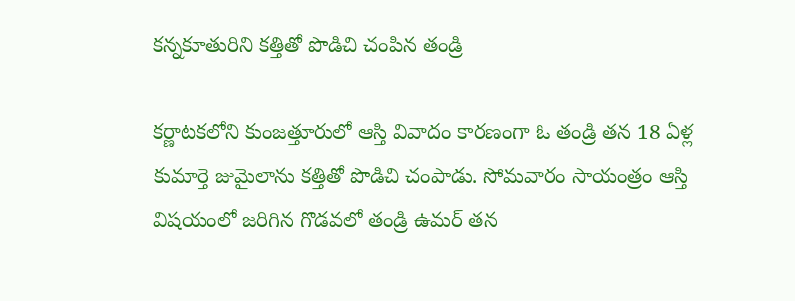కన్నకూతురిని కత్తితో పొడిచి చంపిన తండ్రి

కర్ణాటకలోని కుంజత్తూరులో ఆస్తి వివాదం కారణంగా ఓ తండ్రి తన 18 ఏళ్ల కుమార్తె జుమైలాను కత్తితో పొడిచి చంపాడు. సోమవారం సాయంత్రం ఆస్తి విషయంలో జరిగిన గొడవలో తండ్రి ఉమర్ తన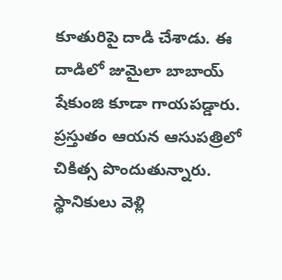కూతురిపై దాడి చేశాడు. ఈ దాడిలో జుమైలా బాబాయ్ షేకుంజి కూడా గాయపడ్డారు. ప్రస్తుతం ఆయన ఆసుపత్రిలో చికిత్స పొందుతున్నారు. స్థానికులు వెళ్లి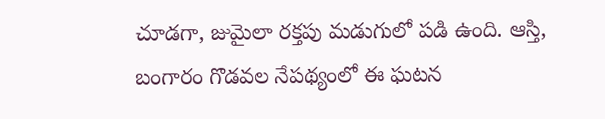చూడగా, జుమైలా రక్తపు మడుగులో పడి ఉంది. ఆస్తి, బంగారం గొడవల నేపథ్యంలో ఈ ఘటన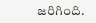జరిగింది.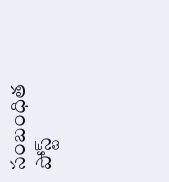సంబంధిత పోస్ట్